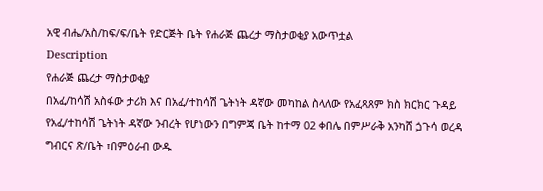አዊ ብሔ/አስ/ከፍ/ፍ/ቤት የድርጅት ቤት የሐራጅ ጨረታ ማስታወቂያ አውጥቷል
Description
የሐራጅ ጨረታ ማስታወቂያ
በአፈ/ከሳሽ አስፋው ታሪክ እና በአፈ/ተከሳሽ ጌትነት ዳኛው መካከል ስላለው የአፈጻጸም ክስ ክርክር ጉዳይ የአፈ/ተከሳሽ ጌትነት ዳኛው ንብረት የሆነውን በግምጃ ቤት ከተማ 02 ቀበሌ በምሥራቅ አንካሸ ጏጉሳ ወረዳ ግብርና ጽ/ቤት ፣በምዕራብ ውዱ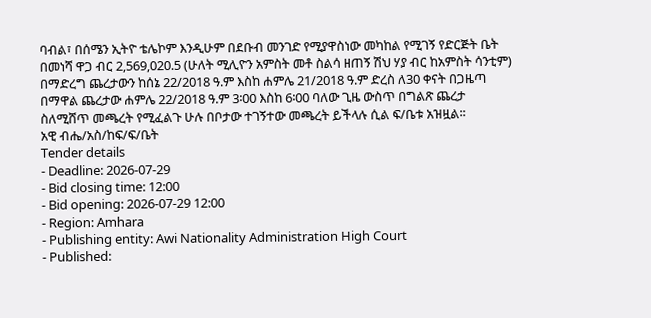ባብል፣ በሰሜን ኢትዮ ቴሌኮም እንዲሁም በደቡብ መንገድ የሚያዋስነው መካከል የሚገኝ የድርጅት ቤት በመነሻ ዋጋ ብር 2,569,020.5 (ሁለት ሚሊዮን አምስት መቶ ስልሳ ዘጠኝ ሽህ ሃያ ብር ከአምስት ሳንቲም) በማድረግ ጨረታውን ከሰኔ 22/2018 ዓ.ም እስከ ሐምሌ 21/2018 ዓ.ም ድረስ ለ30 ቀናት በጋዜጣ በማዋል ጨረታው ሐምሌ 22/2018 ዓ.ም 3፡00 እስከ 6፡00 ባለው ጊዜ ውስጥ በግልጽ ጨረታ ስለሚሸጥ መጫረት የሚፈልጉ ሁሉ በቦታው ተገኝተው መጫረት ይችላሉ ሲል ፍ/ቤቱ አዝዟል፡፡
አዊ ብሔ/አስ/ከፍ/ፍ/ቤት
Tender details
- Deadline: 2026-07-29
- Bid closing time: 12:00
- Bid opening: 2026-07-29 12:00
- Region: Amhara
- Publishing entity: Awi Nationality Administration High Court
- Published: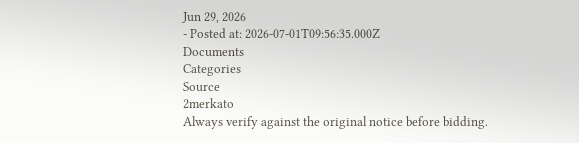Jun 29, 2026
- Posted at: 2026-07-01T09:56:35.000Z
Documents
Categories
Source
2merkato
Always verify against the original notice before bidding.